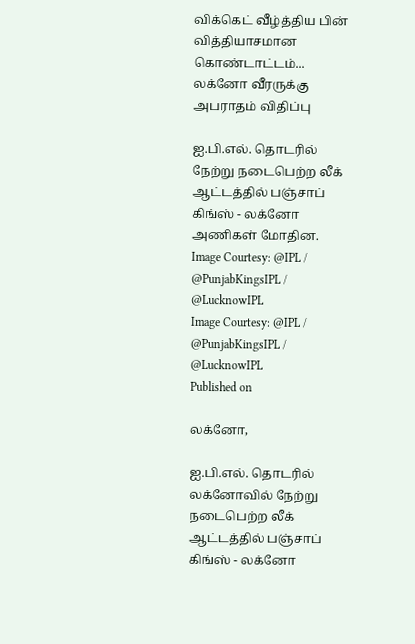விக்கெட் வீழ்த்திய பின் வித்தியாசமான கொண்டாட்டம்... லக்னோ வீரருக்கு அபராதம் விதிப்பு

ஐ.பி.எல். தொடரில் நேற்று நடைபெற்ற லீக் ஆட்டத்தில் பஞ்சாப் கிங்ஸ் - லக்னோ அணிகள் மோதின.
Image Courtesy: @IPL / @PunjabKingsIPL / @LucknowIPL
Image Courtesy: @IPL / @PunjabKingsIPL / @LucknowIPL
Published on

லக்னோ,

ஐ.பி.எல். தொடரில் லக்னோவில் நேற்று நடைபெற்ற லீக் ஆட்டத்தில் பஞ்சாப் கிங்ஸ் - லக்னோ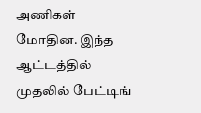அணிகள் மோதின. இந்த ஆட்டத்தில் முதலில் பேட்டிங்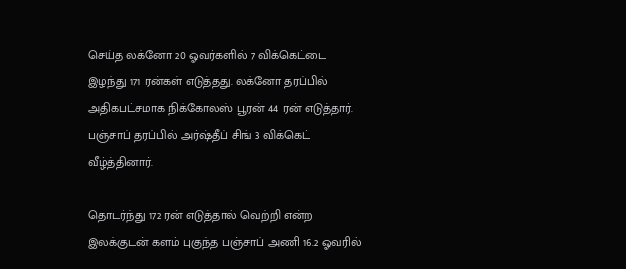செய்த லக்னோ 20 ஓவர்களில் 7 விக்கெட்டை இழந்து 171 ரன்கள் எடுத்தது. லக்னோ தரப்பில் அதிகபட்சமாக நிக்கோலஸ் பூரன் 44 ரன் எடுத்தார். பஞ்சாப் தரப்பில் அர்ஷ்தீப் சிங் 3 விக்கெட் வீழ்த்தினார்.

தொடர்ந்து 172 ரன் எடுத்தால் வெற்றி என்ற இலக்குடன் களம் புகுந்த பஞ்சாப் அணி 16.2 ஓவரில்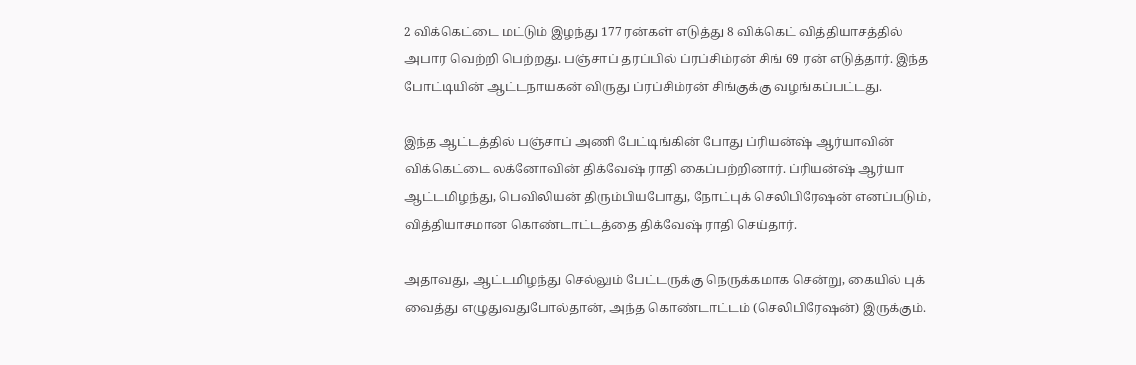2 விக்கெட்டை மட்டும் இழந்து 177 ரன்கள் எடுத்து 8 விக்கெட் வித்தியாசத்தில் அபார வெற்றி பெற்றது. பஞ்சாப் தரப்பில் ப்ரப்சிம்ரன் சிங் 69 ரன் எடுத்தார். இந்த போட்டியின் ஆட்டநாயகன் விருது ப்ரப்சிம்ரன் சிங்குக்கு வழங்கப்பட்டது.

இந்த ஆட்டத்தில் பஞ்சாப் அணி பேட்டிங்கின் போது ப்ரியன்ஷ் ஆர்யாவின் விக்கெட்டை லக்னோவின் திக்வேஷ் ராதி கைப்பற்றினார். ப்ரியன்ஷ் ஆர்யா ஆட்டமிழந்து, பெவிலியன் திரும்பியபோது, நோட்புக் செலிபிரேஷன் எனப்படும், வித்தியாசமான கொண்டாட்டத்தை திக்வேஷ் ராதி செய்தார்.

அதாவது, ஆட்டமிழந்து செல்லும் பேட்டருக்கு நெருக்கமாக சென்று, கையில் புக் வைத்து எழுதுவதுபோல்தான், அந்த கொண்டாட்டம் (செலிபிரேஷன்) இருக்கும்.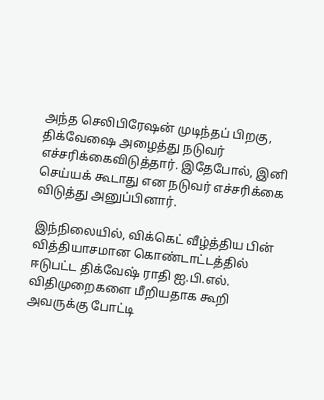அந்த செலிபிரேஷன் முடிந்தப் பிறகு, திக்வேஷை அழைத்து நடுவர் எச்சரிக்கைவிடுத்தார். இதேபோல், இனி செய்யக் கூடாது என நடுவர் எச்சரிக்கை விடுத்து அனுப்பினார்.

இந்நிலையில், விக்கெட் வீழ்த்திய பின் வித்தியாசமான கொண்டாட்டத்தில் ஈடுபட்ட திக்வேஷ் ராதி ஐ.பி.எல். விதிமுறைகளை மீறியதாக கூறி அவருக்கு போட்டி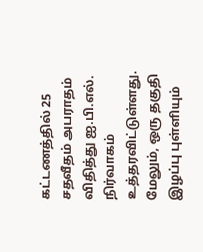கட்டணத்தில் 25 சதவீதம் அபராதம் விதித்து ஐ.பி.எல். நிர்வாகம் உத்தரவிட்டுள்ளது. மேலும், ஒரு தகுதி இழப்பு புள்ளியும்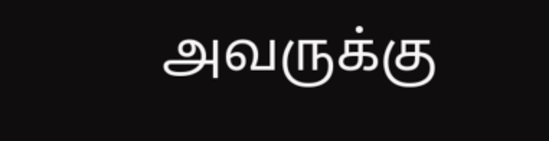அவருக்கு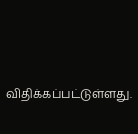விதிக்கப்பட்டுள்ளது.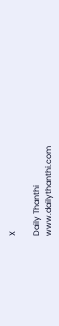X

Daily Thanthi
www.dailythanthi.com